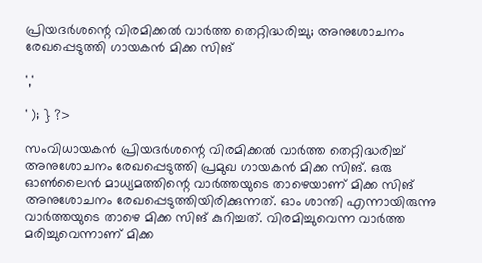പ്രിയദർശന്റെ വിരമിക്കൽ വാർത്ത തെറ്റിദ്ധരിച്ചു; അനുശോചനം രേഖപ്പെടുത്തി ഗായകന്‍ മിക്ക സിങ്

','

' ); } ?>

സംവിധായകൻ പ്രിയദര്‍ശന്റെ വിരമിക്കല്‍ വാര്‍ത്ത തെറ്റിദ്ധരിച്ച് അനുശോചനം രേഖപ്പെടുത്തി പ്രമുഖ ഗായകന്‍ മിക്ക സിങ്. ഒരു ഓണ്‍ലൈന്‍ മാധ്യമത്തിന്റെ വാര്‍ത്തയുടെ താഴെയാണ് മിക്ക സിങ് അനുശോചനം രേഖപ്പെടുത്തിയിരിക്കുന്നത്. ഓം ശാന്തി എന്നായിരുന്നു വാര്‍ത്തയുടെ താഴെ മിക്ക സിങ് കുറിച്ചത്. വിരമിച്ചുവെന്ന വാര്‍ത്ത മരിച്ചുവെന്നാണ് മിക്ക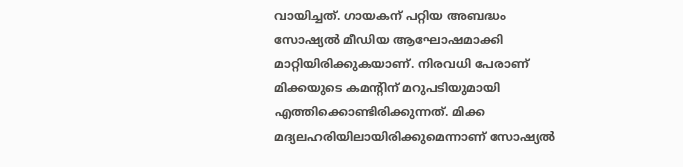വായിച്ചത്. ഗായകന് പറ്റിയ അബദ്ധം സോഷ്യല്‍ മീഡിയ ആഘോഷമാക്കി മാറ്റിയിരിക്കുകയാണ്. നിരവധി പേരാണ് മിക്കയുടെ കമന്റിന് മറുപടിയുമായി എത്തിക്കൊണ്ടിരിക്കുന്നത്. മിക്ക മദ്യലഹരിയിലായിരിക്കുമെന്നാണ് സോഷ്യല്‍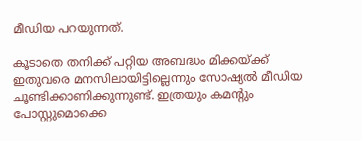മീഡിയ പറയുന്നത്.

കൂടാതെ തനിക്ക് പറ്റിയ അബദ്ധം മിക്കയ്ക്ക് ഇതുവരെ മനസിലായിട്ടില്ലെന്നും സോഷ്യല്‍ മീഡിയ ചൂണ്ടിക്കാണിക്കുന്നുണ്ട്. ഇത്രയും കമന്റും പോസ്റ്റുമൊക്കെ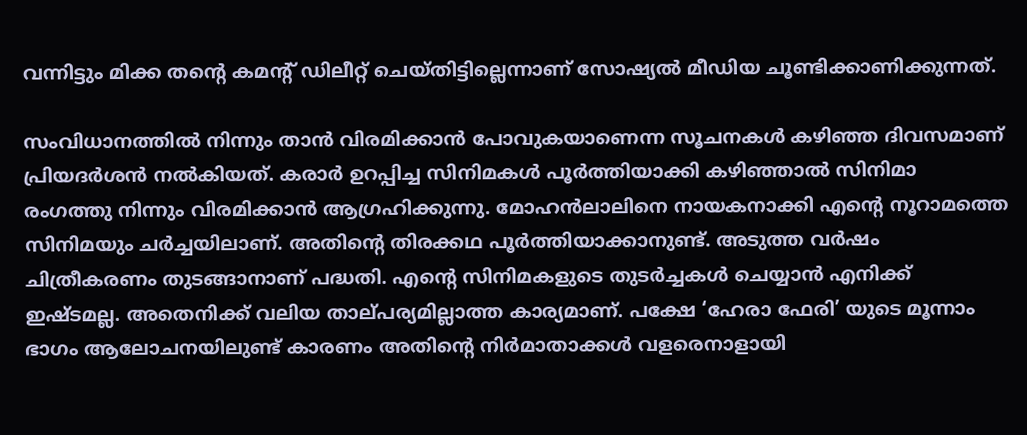വന്നിട്ടും മിക്ക തന്റെ കമന്റ് ഡിലീറ്റ് ചെയ്തിട്ടില്ലെന്നാണ് സോഷ്യല്‍ മീഡിയ ചൂണ്ടിക്കാണിക്കുന്നത്.

സംവിധാനത്തില്‍ നിന്നും താന്‍ വിരമിക്കാന്‍ പോവുകയാണെന്ന സൂചനകള്‍ കഴിഞ്ഞ ദിവസമാണ് പ്രിയദര്‍ശന്‍ നല്‍കിയത്. കരാർ ഉറപ്പിച്ച സിനിമകൾ പൂർത്തിയാക്കി കഴിഞ്ഞാൽ സിനിമാ രംഗത്തു നിന്നും വിരമിക്കാൻ ആഗ്രഹിക്കുന്നു. മോഹൻലാലിനെ നായകനാക്കി എൻ്റെ നൂറാമത്തെ സിനിമയും ചർച്ചയിലാണ്. അതിൻ്റെ തിരക്കഥ പൂർത്തിയാക്കാനുണ്ട്. അടുത്ത വർഷം ചിത്രീകരണം തുടങ്ങാനാണ് പദ്ധതി. എൻ്റെ സിനിമകളുടെ തുടർച്ചകൾ ചെയ്യാൻ എനിക്ക് ഇഷ്‌ടമല്ല. അതെനിക്ക് വലിയ താല്‌പര്യമില്ലാത്ത കാര്യമാണ്. പക്ഷേ ‘ഹേരാ ഫേരി’ യുടെ മൂന്നാം ഭാഗം ആലോചനയിലുണ്ട് കാരണം അതിൻ്റെ നിർമാതാക്കൾ വളരെനാളായി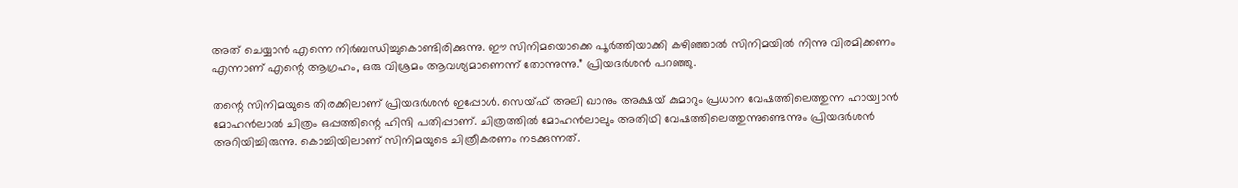അത് ചെയ്യാൻ എന്നെ നിർബന്ധിച്ചുകൊണ്ടിരിക്കുന്നു. ഈ സിനിമയൊക്കെ പൂർത്തിയാക്കി കഴിഞ്ഞാൽ സിനിമയിൽ നിന്നു വിരമിക്കണം എന്നാണ് എന്റെ ആഗ്രഹം, ഒരു വിശ്രമം ആവശ്യമാണെന്ന് തോന്നുന്നു.” പ്രിയദർശൻ പറഞ്ഞു.

തന്റെ സിനിമയുടെ തിരക്കിലാണ് പ്രിയദര്‍ശന്‍ ഇപ്പോള്‍. സെയ്ഫ് അലി ഖാനും അക്ഷയ് കുമാറും പ്രധാന വേഷത്തിലെത്തുന്ന ഹായ്വാന്‍ മോഹന്‍ലാല്‍ ചിത്രം ഒപ്പത്തിന്റെ ഹിന്ദി പതിപ്പാണ്. ചിത്രത്തില്‍ മോഹന്‍ലാലും അതിഥി വേഷത്തിലെത്തുന്നുണ്ടെന്നും പ്രിയദര്‍ശന്‍ അറിയിച്ചിരുന്നു. കൊച്ചിയിലാണ് സിനിമയുടെ ചിത്രീകരണം നടക്കുന്നത്.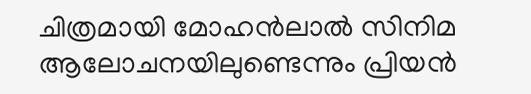ചിത്രമായി മോഹന്‍ലാല്‍ സിനിമ ആലോചനയിലുണ്ടെന്നും പ്രിയന്‍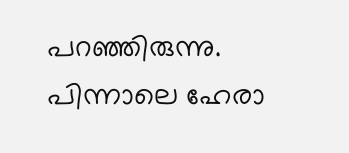പറഞ്ഞിരുന്നു. പിന്നാലെ ഹേരാ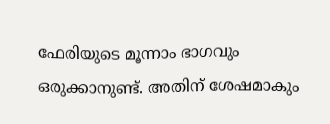ഫേരിയുടെ മൂന്നാം ഭാഗവും ഒരുക്കാനുണ്ട്. അതിന് ശേഷമാകും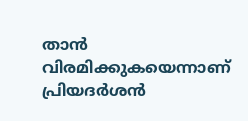താന്‍ വിരമിക്കുകയെന്നാണ് പ്രിയദര്‍ശന്‍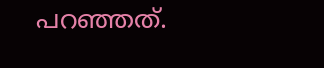പറഞ്ഞത്.